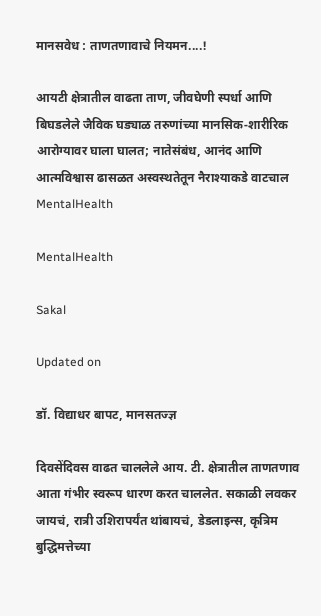मानसवेध : ताणतणावाचे नियमन....!

आयटी क्षेत्रातील वाढता ताण, जीवघेणी स्पर्धा आणि बिघडलेले जैविक घड्याळ तरुणांच्या मानसिक‑शारीरिक आरोग्यावर घाला घालत; नातेसंबंध, आनंद आणि आत्मविश्वास ढासळत अस्वस्थतेतून नैराश्याकडे वाटचाल
MentalHealth

MentalHealth

Sakal

Updated on

डॉ. विद्याधर बापट, मानसतज्ज्ञ

दिवसेंदिवस वाढत चाललेले आय. टी. क्षेत्रातील ताणतणाव आता गंभीर स्वरूप धारण करत चाललेत. सकाळी लवकर जायचं, रात्री उशिरापर्यंत थांबायचं, डेडलाइन्स, कृत्रिम बुद्धिमत्तेच्या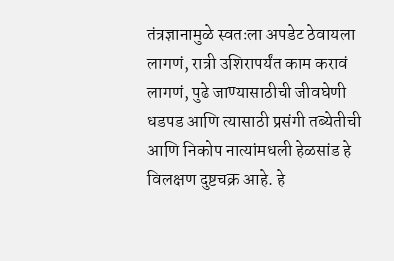तंत्रज्ञानामुळे स्वतःला अपडेट ठेवायला लागणं, रात्री उशिरापर्यंत काम करावं लागणं, पुढे जाण्यासाठीची जीवघेणी धडपड आणि त्यासाठी प्रसंगी तब्येतीची आणि निकोप नात्यांमधली हेळसांड हे विलक्षण दुष्टचक्र आहे. हे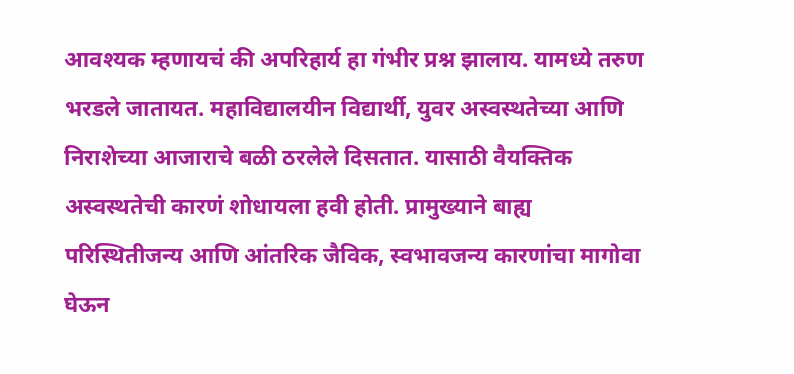आवश्यक म्हणायचं की अपरिहार्य हा गंभीर प्रश्न झालाय. यामध्ये तरुण भरडले जातायत. महाविद्यालयीन विद्यार्थी, युवर अस्वस्थतेच्या आणि निराशेच्या आजाराचे बळी ठरलेले दिसतात. यासाठी वैयक्तिक अस्वस्थतेची कारणं शोधायला हवी होती. प्रामुख्याने बाह्य परिस्थितीजन्य आणि आंतरिक जैविक, स्वभावजन्य कारणांचा मागोवा घेऊन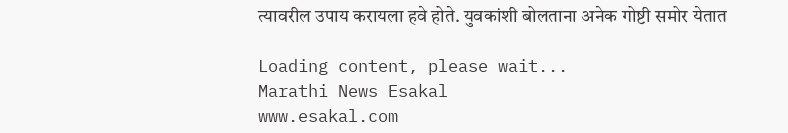त्यावरील उपाय करायला हवे होते. युवकांशी बोलताना अनेक गोष्टी समोर येतात

Loading content, please wait...
Marathi News Esakal
www.esakal.com